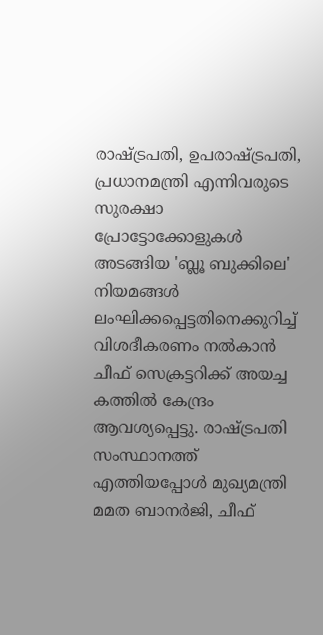രാഷ്ട്രപതി, ഉപരാഷ്ട്രപതി, പ്രധാനമന്ത്രി എന്നിവരുടെ സുരക്ഷാ പ്രോട്ടോക്കോളുകൾ അടങ്ങിയ 'ബ്ലൂ ബുക്കിലെ' നിയമങ്ങൾ ലംഘിക്കപ്പെട്ടതിനെക്കുറിച്ച് വിശദീകരണം നൽകാൻ ചീഫ് സെക്രട്ടറിക്ക് അയച്ച കത്തിൽ കേന്ദ്രം ആവശ്യപ്പെട്ടു. രാഷ്ട്രപതി സംസ്ഥാനത്ത് എത്തിയപ്പോൾ മുഖ്യമന്ത്രി മമത ബാനർജി, ചീഫ്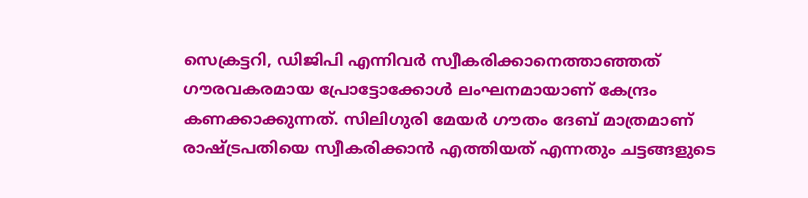സെക്രട്ടറി, ഡിജിപി എന്നിവർ സ്വീകരിക്കാനെത്താഞ്ഞത് ഗൗരവകരമായ പ്രോട്ടോക്കോൾ ലംഘനമായാണ് കേന്ദ്രം കണക്കാക്കുന്നത്. സിലിഗുരി മേയർ ഗൗതം ദേബ് മാത്രമാണ് രാഷ്ട്രപതിയെ സ്വീകരിക്കാൻ എത്തിയത് എന്നതും ചട്ടങ്ങളുടെ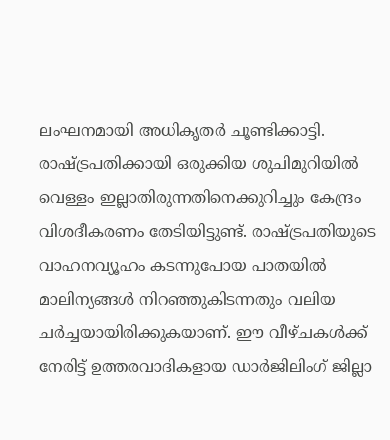ലംഘനമായി അധികൃതർ ചൂണ്ടിക്കാട്ടി.
രാഷ്ട്രപതിക്കായി ഒരുക്കിയ ശുചിമുറിയിൽ വെള്ളം ഇല്ലാതിരുന്നതിനെക്കുറിച്ചും കേന്ദ്രം വിശദീകരണം തേടിയിട്ടുണ്ട്. രാഷ്ട്രപതിയുടെ വാഹനവ്യൂഹം കടന്നുപോയ പാതയിൽ മാലിന്യങ്ങൾ നിറഞ്ഞുകിടന്നതും വലിയ ചർച്ചയായിരിക്കുകയാണ്. ഈ വീഴ്ചകൾക്ക് നേരിട്ട് ഉത്തരവാദികളായ ഡാർജിലിംഗ് ജില്ലാ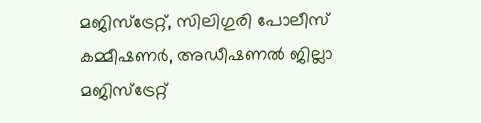മജിസ്ട്രേറ്റ്, സിലിഗുരി പോലീസ് കമ്മീഷണർ, അഡീഷണൽ ജില്ലാ മജിസ്ട്രേറ്റ്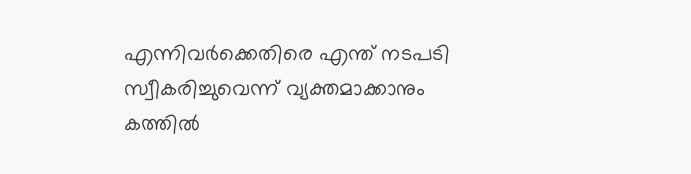എന്നിവർക്കെതിരെ എന്ത് നടപടി സ്വീകരിച്ചുവെന്ന് വ്യക്തമാക്കാനും കത്തിൽ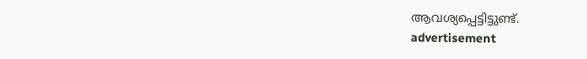ആവശ്യപ്പെട്ടിട്ടുണ്ട്.
advertisement